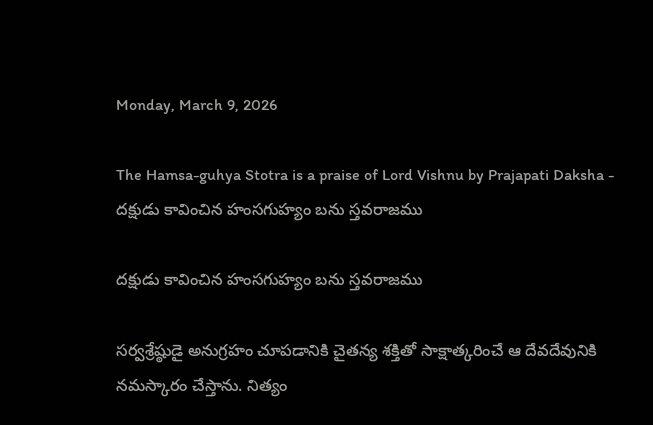Monday, March 9, 2026

The Hamsa-guhya Stotra is a praise of Lord Vishnu by Prajapati Daksha - దక్షుడు కావించిన హంసగుహ్యం బను స్తవరాజము

దక్షుడు కావించిన హంసగుహ్యం బను స్తవరాజము

సర్వశ్రేష్ఠుడై అనుగ్రహం చూపడానికి చైతన్య శక్తితో సాక్షాత్కరించే ఆ దేవదేవునికి నమస్కారం చేస్తాను. నిత్యం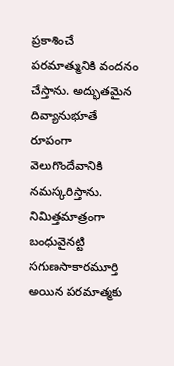ప్రకాశించే పరమాత్మునికి వందనం చేస్తాను. అద్భుతమైన దివ్యానుభూతే రూపంగా వెలుగొందేవానికి నమస్కరిస్తాను. నిమిత్తమాత్రంగా బంధువైనట్టి సగుణసాకారమూర్తి అయిన పరమాత్మకు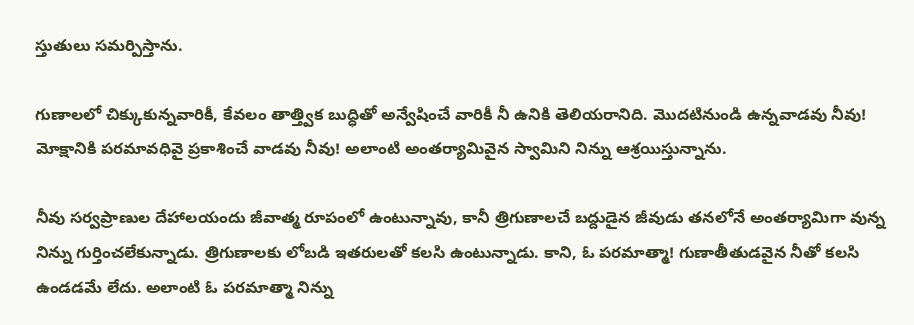స్తుతులు సమర్పిస్తాను.

గుణాలలో చిక్కుకున్నవారికీ, కేవలం తాత్త్విక బుద్ధితో అన్వేషించే వారికీ నీ ఉనికి తెలియరానిది. మొదటినుండి ఉన్నవాడవు నీవు! మోక్షానికి పరమావధివై ప్రకాశించే వాడవు నీవు! అలాంటి అంతర్యామివైన స్వామిని నిన్ను ఆశ్రయిస్తున్నాను.

నీవు సర్వప్రాణుల దేహాలయందు జీవాత్మ రూపంలో ఉంటున్నావు, కానీ త్రిగుణాలచే బద్దుడైన జీవుడు తనలోనే అంతర్యామిగా వున్న నిన్ను గుర్తించలేకున్నాడు. త్రిగుణాలకు లోబడి ఇతరులతో కలసి ఉంటున్నాడు. కాని, ఓ పరమాత్మా! గుణాతీతుడవైన నీతో కలసి ఉండడమే లేదు. అలాంటి ఓ పరమాత్మా నిన్ను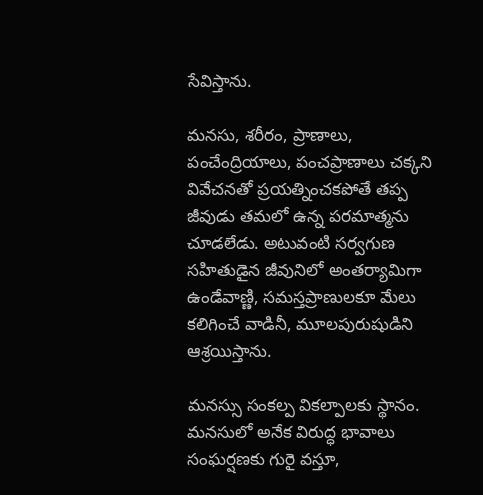సేవిస్తాను.

మనసు, శరీరం, ప్రాణాలు, పంచేంద్రియాలు, పంచప్రాణాలు చక్కని వివేచనతో ప్రయత్నించకపోతే తప్ప జీవుడు తమలో ఉన్న పరమాత్మను చూడలేడు. అటువంటి సర్వగుణ సహితుడైన జీవునిలో అంతర్యామిగా ఉండేవాణ్ణి, సమస్తప్రాణులకూ మేలు కలిగించే వాడినీ, మూలపురుషుడిని ఆశ్రయిస్తాను.

మనస్సు సంకల్ప వికల్పాలకు స్థానం. మనసులో అనేక విరుద్ధ భావాలు సంఘర్షణకు గురై వస్తూ,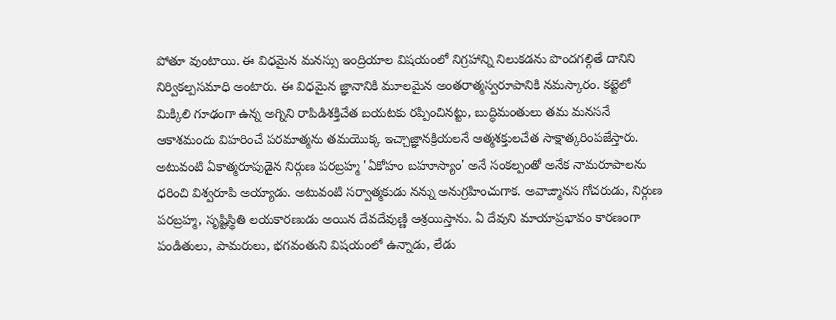పోతూ వుంటాయి. ఈ విధమైన మనస్సు ఇంద్రియాల విషయంలో నిగ్రహాన్ని నిలుకడను పొందగల్గితే దానిని నిర్వికల్పసమాధి అంటారు. ఈ విధమైన జ్ఞానానికి మూలమైన అంతరాత్మస్వరూపానికి నమస్కారం. కట్టెలో మిక్కిలి గూఢంగా ఉన్న అగ్నిని రాపిడిశక్తిచేత బయటకు రప్పించినట్టు, బుద్ధిమంతులు తమ మనసనే ఆకాశమందు విహరించే పరమాత్మను తమయొక్క ఇచ్చాజ్ఞానక్రియలనే ఆత్మశక్తులచేత సాక్షాత్కరింపజేస్తారు. అటువంటి ఏకాత్మరూపుడైన నిర్గుణ పరబ్రహ్మ 'ఏకోహం బహూస్యాం' అనే సంకల్పంతో అనేక నామరూపాలను ధరించి విశ్వరూపి అయ్యాడు. అటువంటి సర్వాత్మకుడు నన్ను అనుగ్రహించుగాక. అవాఙ్మానస గోచరుడు, నిర్గుణ పరబ్రహ్మ, సృష్టిస్థితి లయకారణుడు అయిన దేవదేవుణ్ణి ఆశ్రయిస్తాను. ఏ దేవుని మాయాప్రభావం కారణంగా పండితులు, పామరులు, భగవంతుని విషయంలో ఉన్నాడు, లేడు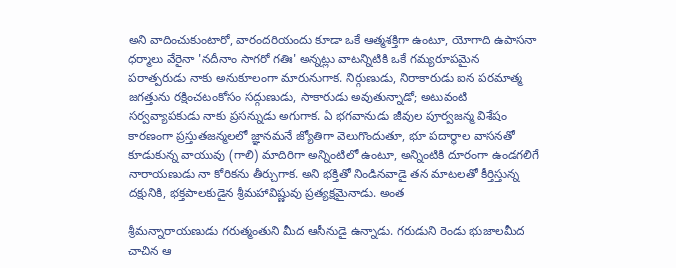అని వాదించుకుంటారో, వారందరియందు కూడా ఒకే ఆత్మశక్తిగా ఉంటూ, యోగాది ఉపాసనా ధర్మాలు వేరైనా 'నదీనాం సాగరో గతిః' అన్నట్లు వాటన్నిటికి ఒకే గమ్యరూపమైన పరాత్పరుడు నాకు అనుకూలంగా మారునుగాక. నిర్గుణుడు, నిరాకారుడు ఐన పరమాత్మ జగత్తును రక్షించటంకోసం సద్గుణుడు, సాకారుడు అవుతున్నాడో; అటువంటి సర్వవ్యాపకుడు నాకు ప్రసన్నుడు అగుగాక. ఏ భగవానుడు జీవుల పూర్వజన్మ విశేషం కారణంగా ప్రస్తుతజన్మలలో జ్ఞానమనే జ్యోతిగా వెలుగొందుతూ, భూ పదార్థాల వాసనతో కూడుకున్న వాయువు (గాలి) మాదిరిగా అన్నింటిలో ఉంటూ, అన్నింటికి దూరంగా ఉండగలిగే నారాయణుడు నా కోరికను తీర్చుగాక. అని భక్తితో నిండినవాడై తన మాటలతో కీర్తిస్తున్న దక్షునికి, భక్తపాలకుడైన శ్రీమహావిష్ణువు ప్రత్యక్షమైనాడు. అంత

శ్రీమన్నారాయణుడు గరుత్మంతుని మీద ఆసీనుడై ఉన్నాడు. గరుడుని రెండు భుజాలమీద చాచిన ఆ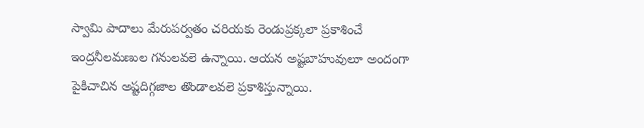స్వామి పాదాలు మేరుపర్వతం చరియకు రెండుప్రక్కలా ప్రకాశించే ఇంద్రనీలమణుల గనులవలె ఉన్నాయి. ఆయన అష్టబాహువులూ అందంగా పైకిచాచిన అష్టదిగ్గజాల తొండాలవలె ప్రకాశిస్తున్నాయి.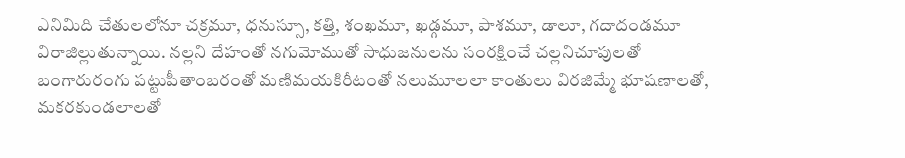ఎనిమిది చేతులలోనూ చక్రమూ, ధనుస్సూ, కత్తి, శంఖమూ, ఖడ్గమూ, పాశమూ, డాలూ, గదాదండమూ విరాజిల్లుతున్నాయి. నల్లని దేహంతో నగుమోముతో సాధుజనులను సంరక్షించే చల్లనిచూపులతో బంగారురంగు పట్టుపీతాంబరంతో మణిమయకిరీటంతో నలుమూలలా కాంతులు విరజిమ్మే భూషణాలతో, మకరకుండలాలతో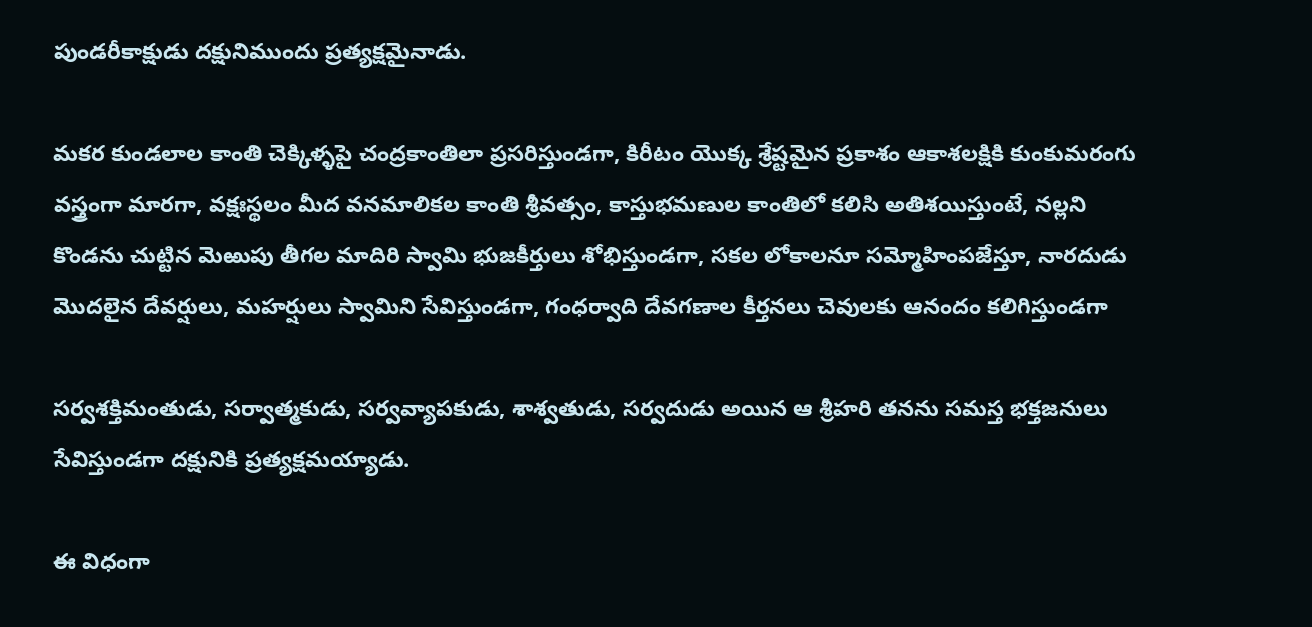పుండరీకాక్షుడు దక్షునిముందు ప్రత్యక్షమైనాడు.

మకర కుండలాల కాంతి చెక్కిళ్ళపై చంద్రకాంతిలా ప్రసరిస్తుండగా, కిరీటం యొక్క శ్రేష్టమైన ప్రకాశం ఆకాశలక్షికి కుంకుమరంగు వస్త్రంగా మారగా, వక్షఃస్థలం మీద వనమాలికల కాంతి శ్రీవత్సం, కాస్తుభమణుల కాంతిలో కలిసి అతిశయిస్తుంటే, నల్లని కొండను చుట్టిన మెఱుపు తీగల మాదిరి స్వామి భుజకీర్తులు శోభిస్తుండగా, సకల లోకాలనూ సమ్మోహింపజేస్తూ, నారదుడు మొదలైన దేవర్షులు, మహర్షులు స్వామిని సేవిస్తుండగా, గంధర్వాది దేవగణాల కీర్తనలు చెవులకు ఆనందం కలిగిస్తుండగా

సర్వశక్తిమంతుడు, సర్వాత్మకుడు, సర్వవ్యాపకుడు, శాశ్వతుడు, సర్వదుడు అయిన ఆ శ్రీహరి తనను సమస్త భక్తజనులు సేవిస్తుండగా దక్షునికి ప్రత్యక్షమయ్యాడు.

ఈ విధంగా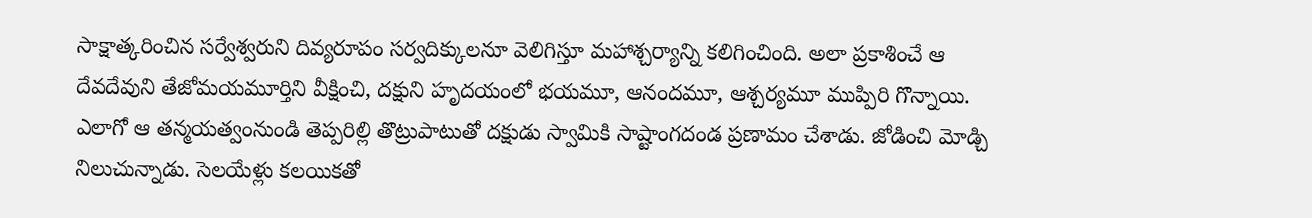సాక్షాత్కరించిన సర్వేశ్వరుని దివ్యరూపం సర్వదిక్కులనూ వెలిగిస్తూ మహాశ్చర్యాన్ని కలిగించింది. అలా ప్రకాశించే ఆ దేవదేవుని తేజోమయమూర్తిని వీక్షించి, దక్షుని హృదయంలో భయమూ, ఆనందమూ, ఆశ్చర్యమూ ముప్పిరి గొన్నాయి. ఎలాగో ఆ తన్మయత్వంనుండి తెప్పరిల్లి తొట్రుపాటుతో దక్షుడు స్వామికి సాష్టాంగదండ ప్రణామం చేశాడు. జోడించి మోడ్చి నిలుచున్నాడు. సెలయేళ్లు కలయికతో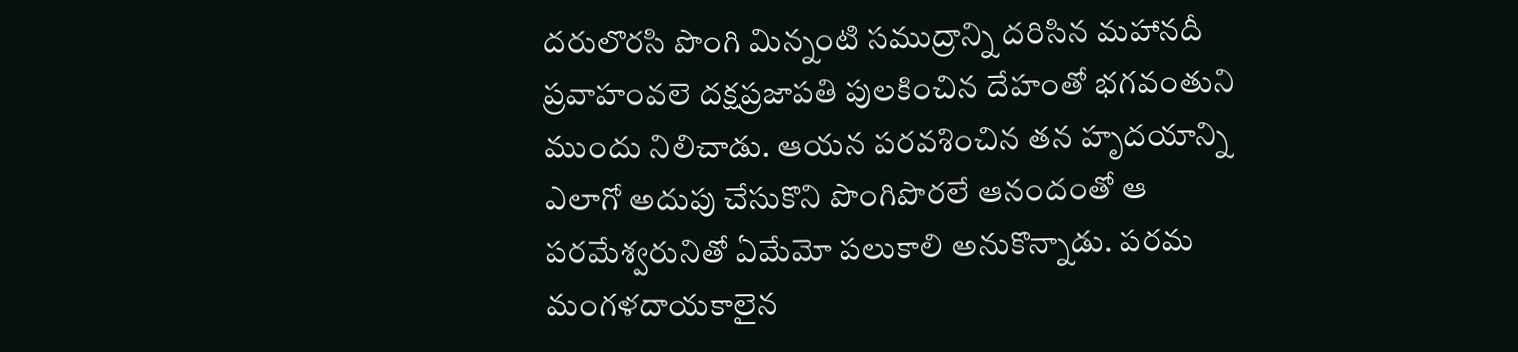దరులొరసి పొంగి మిన్నంటి సముద్రాన్ని దరిసిన మహానదీ ప్రవాహంవలె దక్షప్రజాపతి పులకించిన దేహంతో భగవంతుని ముందు నిలిచాడు. ఆయన పరవశించిన తన హృదయాన్ని ఎలాగో అదుపు చేసుకొని పొంగిపొరలే ఆనందంతో ఆ పరమేశ్వరునితో ఏమేమో పలుకాలి అనుకొన్నాడు. పరమ మంగళదాయకాలైన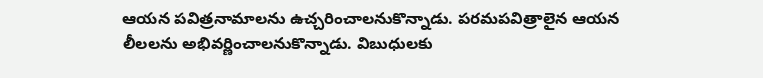ఆయన పవిత్రనామాలను ఉచ్చరించాలనుకొన్నాడు. పరమపవిత్రాలైన ఆయన లీలలను అభివర్ణించాలనుకొన్నాడు. విబుధులకు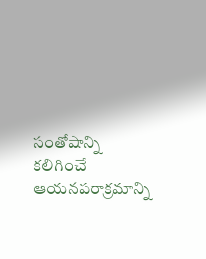సంతోషాన్ని కలిగించే ఆయనపరాక్రమాన్ని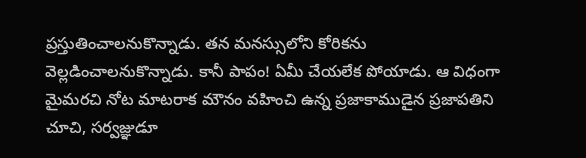ప్రస్తుతించాలనుకొన్నాడు. తన మనస్సులోని కోరికను వెల్లడించాలనుకొన్నాడు. కానీ పాపం! ఏమీ చేయలేక పోయాడు. ఆ విధంగా మైమరచి నోట మాటరాక మౌనం వహించి ఉన్న ప్రజాకాముడైన ప్రజాపతిని చూచి, సర్వజ్ఞుడూ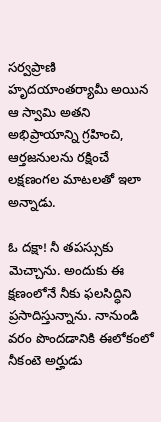సర్వప్రాణి హృదయాంతర్యామీ అయిన ఆ స్వామి అతని అభిప్రాయాన్ని గ్రహించి, ఆర్తజనులను రక్షించే లక్షణంగల మాటలతో ఇలా అన్నాడు.

ఓ దక్షా! నీ తపస్సుకు మెచ్చాను. అందుకు ఈ క్షణంలోనే నీకు ఫలసిద్ధిని ప్రసాదిస్తున్నాను. నానుండి వరం పొందడానికి ఈలోకంలో నీకంటె అర్హుడు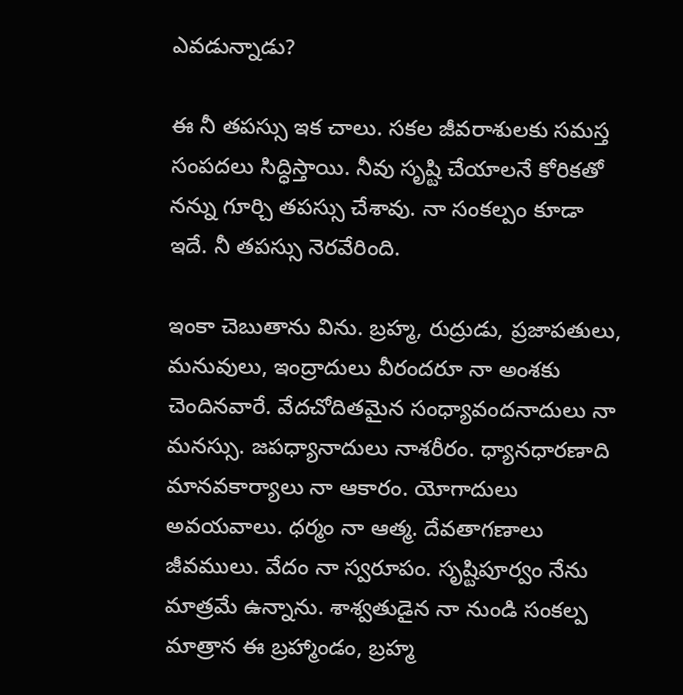ఎవడున్నాడు?

ఈ నీ తపస్సు ఇక చాలు. సకల జీవరాశులకు సమస్త సంపదలు సిద్ధిస్తాయి. నీవు సృష్టి చేయాలనే కోరికతో నన్ను గూర్చి తపస్సు చేశావు. నా సంకల్పం కూడా ఇదే. నీ తపస్సు నెరవేరింది.

ఇంకా చెబుతాను విను. బ్రహ్మ, రుద్రుడు, ప్రజాపతులు, మనువులు, ఇంద్రాదులు వీరందరూ నా అంశకు చెందినవారే. వేదచోదితమైన సంధ్యావందనాదులు నా మనస్సు. జపధ్యానాదులు నాశరీరం. ధ్యానధారణాది మానవకార్యాలు నా ఆకారం. యోగాదులు అవయవాలు. ధర్మం నా ఆత్మ. దేవతాగణాలు జీవములు. వేదం నా స్వరూపం. సృష్టిపూర్వం నేను మాత్రమే ఉన్నాను. శాశ్వతుడైన నా నుండి సంకల్ప మాత్రాన ఈ బ్రహ్మాండం, బ్రహ్మ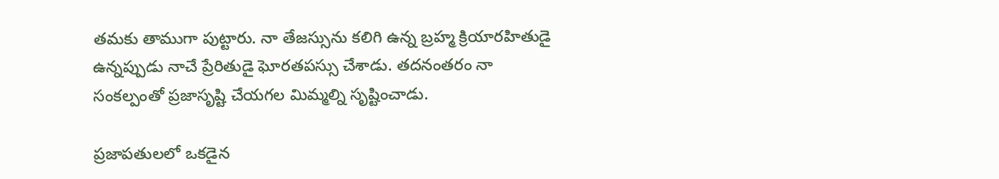తమకు తాముగా పుట్టారు. నా తేజస్సును కలిగి ఉన్న బ్రహ్మ క్రియారహితుడై ఉన్నప్పుడు నాచే ప్రేరితుడై ఘోరతపస్సు చేశాడు. తదనంతరం నా సంకల్పంతో ప్రజాసృష్టి చేయగల మిమ్మల్ని సృష్టించాడు.

ప్రజాపతులలో ఒకడైన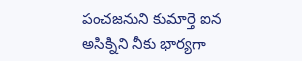పంచజనుని కుమార్తె ఐన అసిక్నిని నీకు భార్యగా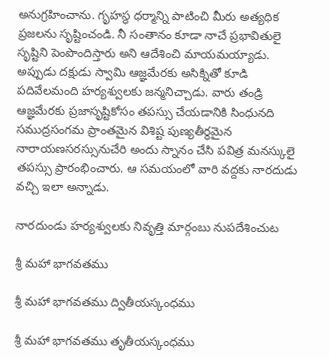అనుగ్రహించాను. గృహస్థ ధర్మాన్ని పాటించి మీరు అత్యధిక ప్రజలను సృష్టించండి. నీ సంతానం కూడా నాచే ప్రభావితులై సృష్టిని పెంపొందిస్తారు అని ఆదేశించి మాయమయ్యాడు. అప్పుడు దక్షుడు స్వామి ఆజ్ఞమేరకు అసిక్నితో కూడి పదివేలమంది హర్యశ్వులకు జన్మనిచ్చాడు. వారు తండ్రి ఆజ్ఞమేరకు ప్రజాసృష్టికోసం తపస్సు చేయడానికి సింధునది సముద్రసంగమ ప్రాంతమైన విశిష్ట పుణ్యతీర్థమైన నారాయణసరస్సునుచేరి అందు స్నానం చేసి పవిత్ర మనస్కులై తపస్సు ప్రారంభించారు. ఆ సమయంలో వారి వద్దకు నారదుడు వచ్చి ఇలా అన్నాడు.

నారదుండు హర్యశ్వులకు నివృత్తి మార్గంబు నుపదేశించుట

శ్రీ మహా భాగవతము

శ్రీ మహా భాగవతము ద్వితీయస్కంధము

శ్రీ మహా భాగవతము తృతీయస్కంధము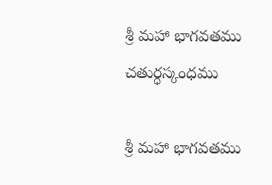శ్రీ మహా భాగవతము చతుర్ధస్కంధము

శ్రీ మహా భాగవతము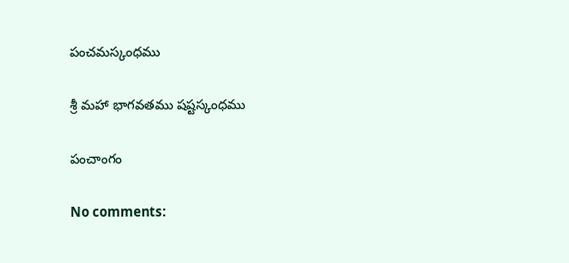పంచమస్కంధము

శ్రీ మహా భాగవతము షష్టస్కంధము

పంచాంగం

No comments: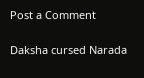Post a Comment

Daksha cursed Narada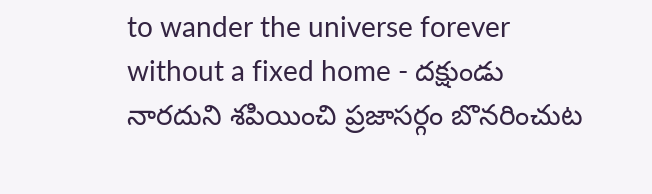to wander the universe forever without a fixed home - దక్షుండు నారదుని శపియించి ప్రజాసర్గం బొనరించుట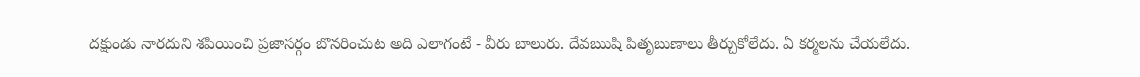దక్షుండు నారదుని శపియించి ప్రజాసర్గం బొనరించుట అది ఎలాగంటే - వీరు బాలురు. దేవఋషి పితృబుణాలు తీర్చుకోలేదు. ఏ కర్మలను చేయలేదు.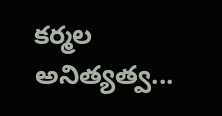కర్మల అనిత్యత్వ...